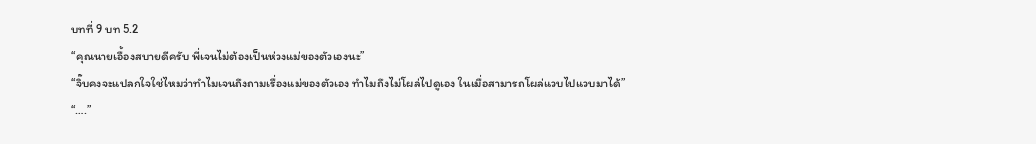บทที่ 9 บท 5.2
“คุณนายเอื้องสบายดีครับ พี่เจนไม่ต้องเป็นห่วงแม่ของตัวเองนะ”
“จิ๊บคงจะแปลกใจใช่ไหมว่าทำไมเจนถึงถามเรื่องแม่ของตัวเอง ทำไมถึงไม่โผล่ไปดูเอง ในเมื่อสามารถโผล่แวบไปแวบมาได้”
“….”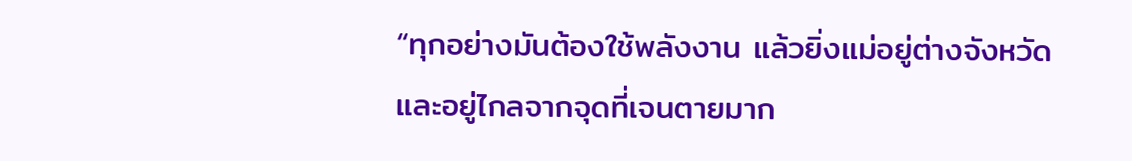“ทุกอย่างมันต้องใช้พลังงาน แล้วยิ่งแม่อยู่ต่างจังหวัดและอยู่ไกลจากจุดที่เจนตายมาก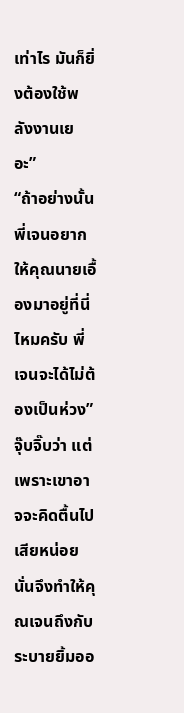เท่าไร มันก็ยิ่งต้องใช้พลังงานเยอะ”
“ถ้าอย่างนั้นพี่เจนอยากให้คุณนายเอื้องมาอยู่ที่นี่ไหมครับ พี่เจนจะได้ไม่ต้องเป็นห่วง” จุ๊บจิ๊บว่า แต่เพราะเขาอาจจะคิดตื้นไปเสียหน่อย นั่นจึงทำให้คุณเจนถึงกับระบายยิ้มออ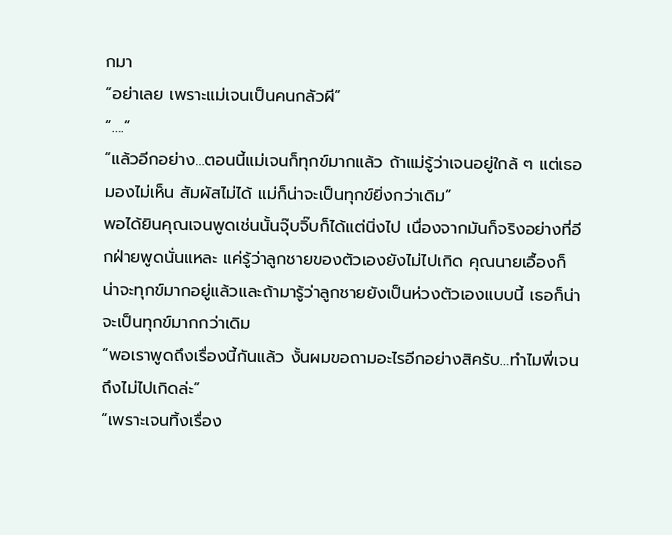กมา
“อย่าเลย เพราะแม่เจนเป็นคนกลัวผี”
“….”
“แล้วอีกอย่าง…ตอนนี้แม่เจนก็ทุกข์มากแล้ว ถ้าแม่รู้ว่าเจนอยู่ใกล้ ๆ แต่เธอมองไม่เห็น สัมผัสไม่ได้ แม่ก็น่าจะเป็นทุกข์ยิ่งกว่าเดิม”
พอได้ยินคุณเจนพูดเช่นนั้นจุ๊บจิ๊บก็ได้แต่นิ่งไป เนื่องจากมันก็จริงอย่างที่อีกฝ่ายพูดนั่นแหละ แค่รู้ว่าลูกชายของตัวเองยังไม่ไปเกิด คุณนายเอื้องก็น่าจะทุกข์มากอยู่แล้วและถ้ามารู้ว่าลูกชายยังเป็นห่วงตัวเองแบบนี้ เธอก็น่าจะเป็นทุกข์มากกว่าเดิม
“พอเราพูดถึงเรื่องนี้กันแล้ว งั้นผมขอถามอะไรอีกอย่างสิครับ…ทำไมพี่เจนถึงไม่ไปเกิดล่ะ”
“เพราะเจนทิ้งเรื่อง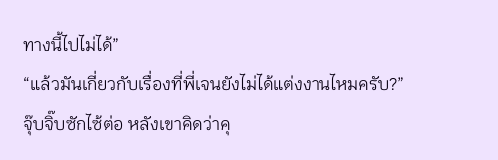ทางนี้ไปไม่ได้”
“แล้วมันเกี่ยวกับเรื่องที่พี่เจนยังไม่ได้แต่งงานไหมครับ?” จุ๊บจิ๊บซักไซ้ต่อ หลังเขาคิดว่าคุ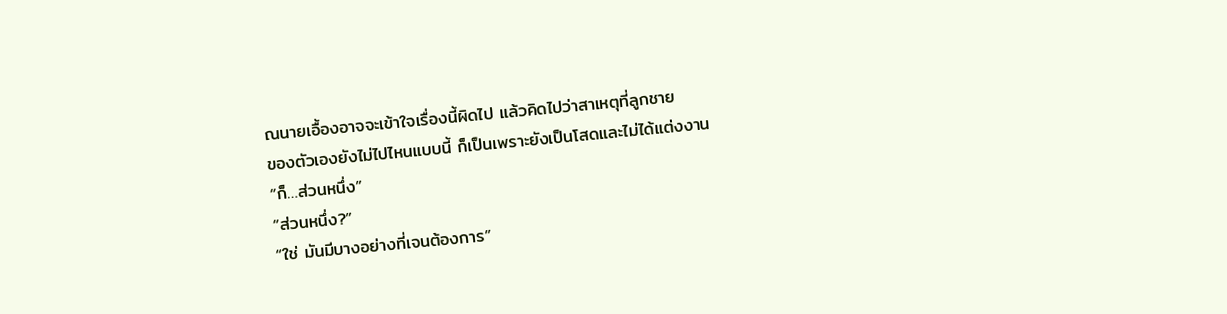ณนายเอื้องอาจจะเข้าใจเรื่องนี้ผิดไป แล้วคิดไปว่าสาเหตุที่ลูกชาย
ของตัวเองยังไม่ไปไหนแบบนี้ ก็เป็นเพราะยังเป็นโสดและไม่ได้แต่งงาน
“ก็…ส่วนหนึ่ง”
“ส่วนหนึ่ง?”
“ใช่ มันมีบางอย่างที่เจนต้องการ”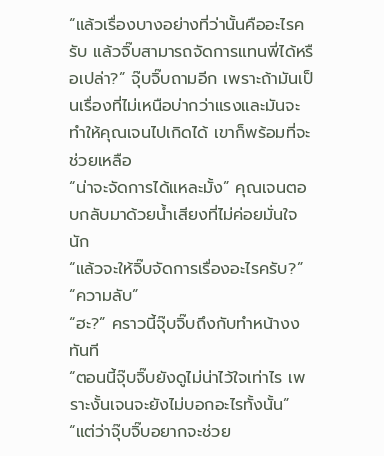“แล้วเรื่องบางอย่างที่ว่านั้นคืออะไรครับ แล้วจิ๊บสามารถจัดการแทนพี่ได้หรือเปล่า?” จุ๊บจิ๊บถามอีก เพราะถ้ามันเป็นเรื่องที่ไม่เหนือบ่ากว่าแรงและมันจะทำให้คุณเจนไปเกิดได้ เขาก็พร้อมที่จะช่วยเหลือ
“น่าจะจัดการได้แหละมั้ง” คุณเจนตอบกลับมาด้วยน้ำเสียงที่ไม่ค่อยมั่นใจนัก
“แล้วจะให้จิ๊บจัดการเรื่องอะไรครับ?”
“ความลับ”
“ฮะ?” คราวนี้จุ๊บจิ๊บถึงกับทำหน้างงทันที
“ตอนนี้จุ๊บจิ๊บยังดูไม่น่าไว้ใจเท่าไร เพราะงั้นเจนจะยังไม่บอกอะไรทั้งนั้น”
“แต่ว่าจุ๊บจิ๊บอยากจะช่วย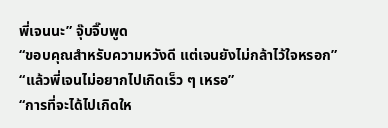พี่เจนนะ” จุ๊บจิ๊บพูด
“ขอบคุณสำหรับความหวังดี แต่เจนยังไม่กล้าไว้ใจหรอก”
“แล้วพี่เจนไม่อยากไปเกิดเร็ว ๆ เหรอ”
“การที่จะได้ไปเกิดให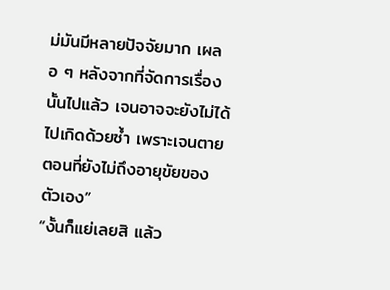ม่มันมีหลายปัจจัยมาก เผลอ ๆ หลังจากที่จัดการเรื่องนั้นไปแล้ว เจนอาจจะยังไม่ได้ไปเกิดด้วยซ้ำ เพราะเจนตายตอนที่ยังไม่ถึงอายุขัยของตัวเอง”
“งั้นก็แย่เลยสิ แล้ว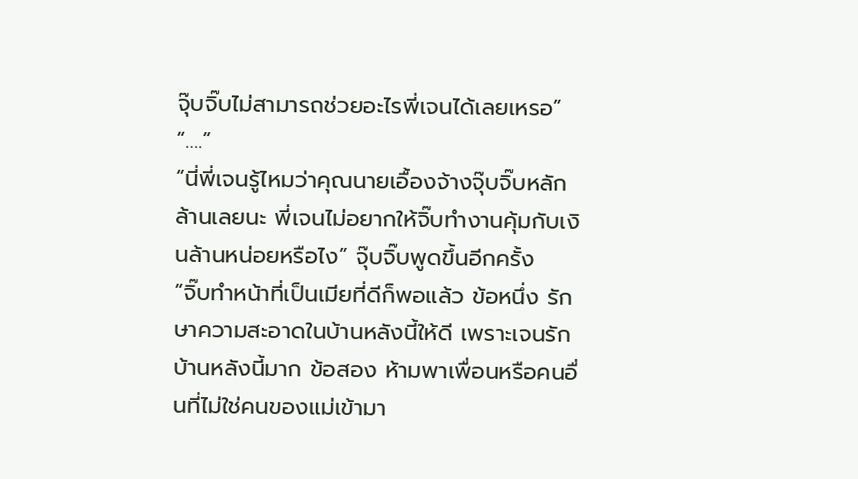จุ๊บจิ๊บไม่สามารถช่วยอะไรพี่เจนได้เลยเหรอ”
“….”
“นี่พี่เจนรู้ไหมว่าคุณนายเอื้องจ้างจุ๊บจิ๊บหลักล้านเลยนะ พี่เจนไม่อยากให้จิ๊บทำงานคุ้มกับเงินล้านหน่อยหรือไง” จุ๊บจิ๊บพูดขึ้นอีกครั้ง
“จิ๊บทำหน้าที่เป็นเมียที่ดีก็พอแล้ว ข้อหนึ่ง รักษาความสะอาดในบ้านหลังนี้ให้ดี เพราะเจนรักบ้านหลังนี้มาก ข้อสอง ห้ามพาเพื่อนหรือคนอื่นที่ไม่ใช่คนของแม่เข้ามา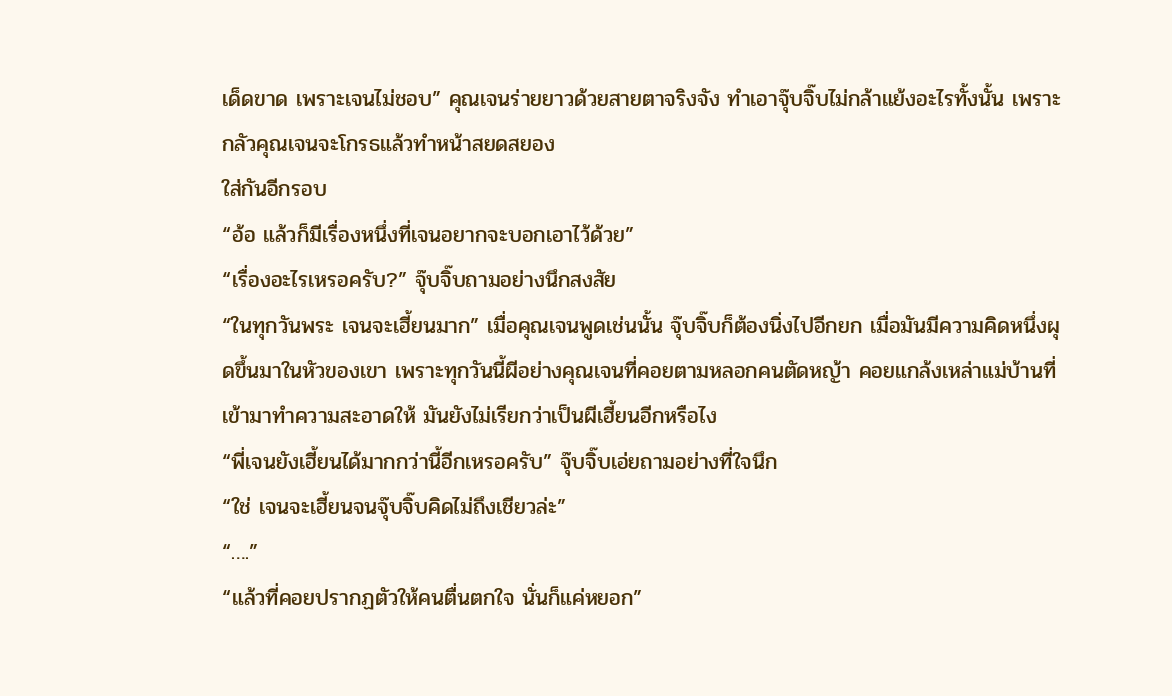เด็ดขาด เพราะเจนไม่ชอบ” คุณเจนร่ายยาวด้วยสายตาจริงจัง ทำเอาจุ๊บจิ๊บไม่กล้าแย้งอะไรทั้งนั้น เพราะกลัวคุณเจนจะโกรธแล้วทำหน้าสยดสยอง
ใส่กันอีกรอบ
“อ้อ แล้วก็มีเรื่องหนึ่งที่เจนอยากจะบอกเอาไว้ด้วย”
“เรื่องอะไรเหรอครับ?” จุ๊บจิ๊บถามอย่างนึกสงสัย
“ในทุกวันพระ เจนจะเฮี้ยนมาก” เมื่อคุณเจนพูดเช่นนั้น จุ๊บจิ๊บก็ต้องนิ่งไปอีกยก เมื่อมันมีความคิดหนึ่งผุดขึ้นมาในหัวของเขา เพราะทุกวันนี้ผีอย่างคุณเจนที่คอยตามหลอกคนตัดหญ้า คอยแกล้งเหล่าแม่บ้านที่เข้ามาทำความสะอาดให้ มันยังไม่เรียกว่าเป็นผีเฮี้ยนอีกหรือไง
“พี่เจนยังเฮี้ยนได้มากกว่านี้อีกเหรอครับ” จุ๊บจิ๊บเอ่ยถามอย่างที่ใจนึก
“ใช่ เจนจะเฮี้ยนจนจุ๊บจิ๊บคิดไม่ถึงเชียวล่ะ”
“….”
“แล้วที่คอยปรากฏตัวให้คนตื่นตกใจ นั่นก็แค่หยอก”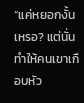“แค่หยอกงั้นเหรอ? แต่นั่นทำให้คนเขาเกือบหัว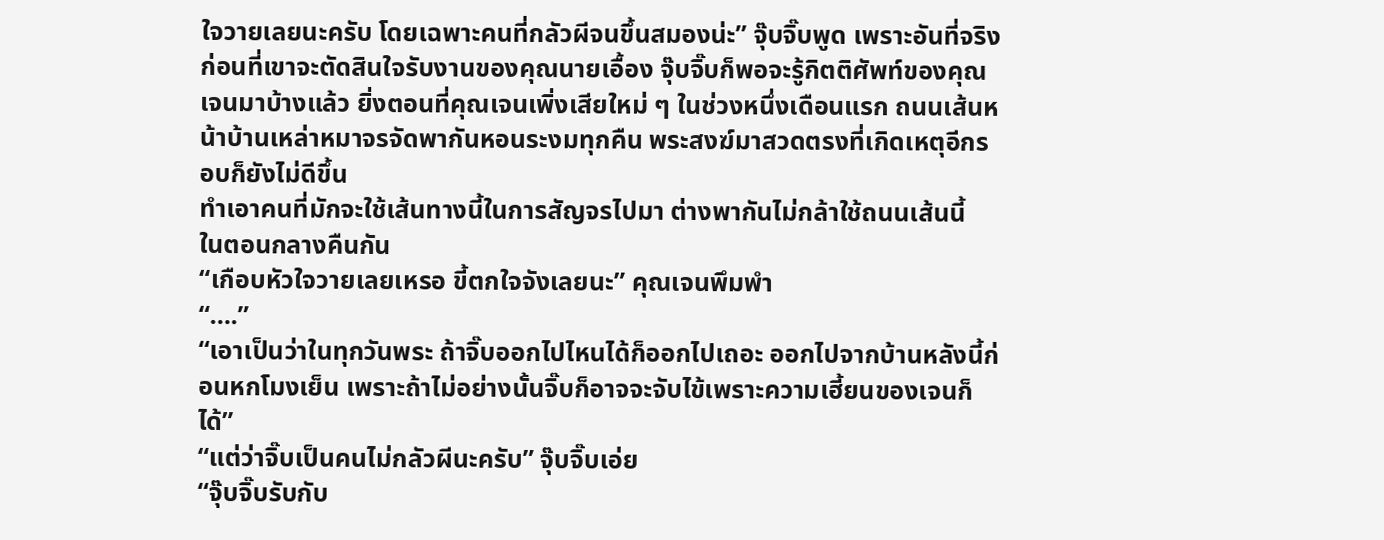ใจวายเลยนะครับ โดยเฉพาะคนที่กลัวผีจนขึ้นสมองน่ะ” จุ๊บจิ๊บพูด เพราะอันที่จริงก่อนที่เขาจะตัดสินใจรับงานของคุณนายเอื้อง จุ๊บจิ๊บก็พอจะรู้กิตติศัพท์ของคุณเจนมาบ้างแล้ว ยิ่งตอนที่คุณเจนเพิ่งเสียใหม่ ๆ ในช่วงหนึ่งเดือนแรก ถนนเส้นหน้าบ้านเหล่าหมาจรจัดพากันหอนระงมทุกคืน พระสงฆ์มาสวดตรงที่เกิดเหตุอีกรอบก็ยังไม่ดีขึ้น
ทำเอาคนที่มักจะใช้เส้นทางนี้ในการสัญจรไปมา ต่างพากันไม่กล้าใช้ถนนเส้นนี้
ในตอนกลางคืนกัน
“เกือบหัวใจวายเลยเหรอ ขี้ตกใจจังเลยนะ” คุณเจนพึมพำ
“….”
“เอาเป็นว่าในทุกวันพระ ถ้าจิ๊บออกไปไหนได้ก็ออกไปเถอะ ออกไปจากบ้านหลังนี้ก่อนหกโมงเย็น เพราะถ้าไม่อย่างนั้นจิ๊บก็อาจจะจับไข้เพราะความเฮี้ยนของเจนก็ได้”
“แต่ว่าจิ๊บเป็นคนไม่กลัวผีนะครับ” จุ๊บจิ๊บเอ่ย
“จุ๊บจิ๊บรับกับ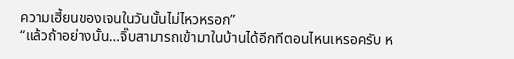ความเฮี้ยนของเจนในวันนั้นไม่ไหวหรอก”
“แล้วถ้าอย่างนั้น…จิ๊บสามารถเข้ามาในบ้านได้อีกทีตอนไหนเหรอครับ ห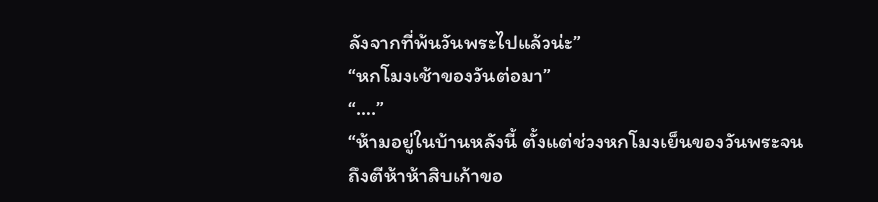ลังจากที่พ้นวันพระไปแล้วน่ะ”
“หกโมงเช้าของวันต่อมา”
“….”
“ห้ามอยู่ในบ้านหลังนี้ ตั้งแต่ช่วงหกโมงเย็นของวันพระจนถึงตีห้าห้าสิบเก้าขอ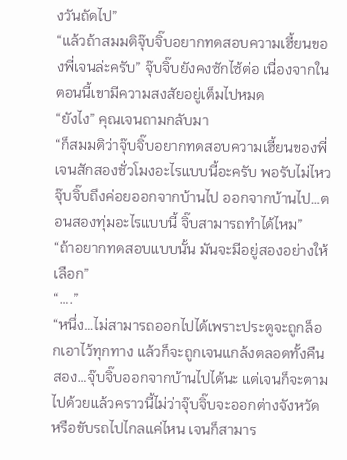งวันถัดไป”
“แล้วถ้าสมมติจุ๊บจิ๊บอยากทดสอบความเฮี้ยนของพี่เจนล่ะครับ” จุ๊บจิ๊บยังคงซักไซ้ต่อ เนื่องจากในตอนนี้เขามีความสงสัยอยู่เต็มไปหมด
“ยังไง” คุณเจนถามกลับมา
“ก็สมมติว่าจุ๊บจิ๊บอยากทดสอบความเฮี้ยนของพี่เจนสักสองชั่วโมงอะไรแบบนี้อะครับ พอรับไม่ไหวจุ๊บจิ๊บถึงค่อยออกจากบ้านไป ออกจากบ้านไป…ตอนสองทุ่มอะไรแบบนี้ จิ๊บสามารถทำได้ไหม”
“ถ้าอยากทดสอบแบบนั้น มันจะมีอยู่สองอย่างให้เลือก”
“….”
“หนึ่ง…ไม่สามารถออกไปได้เพราะประตูจะถูกล็อกเอาไว้ทุกทาง แล้วก็จะถูกเจนแกล้งตลอดทั้งคืน สอง…จุ๊บจิ๊บออกจากบ้านไปได้นะ แต่เจนก็จะตามไปด้วยแล้วคราวนี้ไม่ว่าจุ๊บจิ๊บจะออกต่างจังหวัด หรือขับรถไปไกลแค่ไหน เจนก็สามาร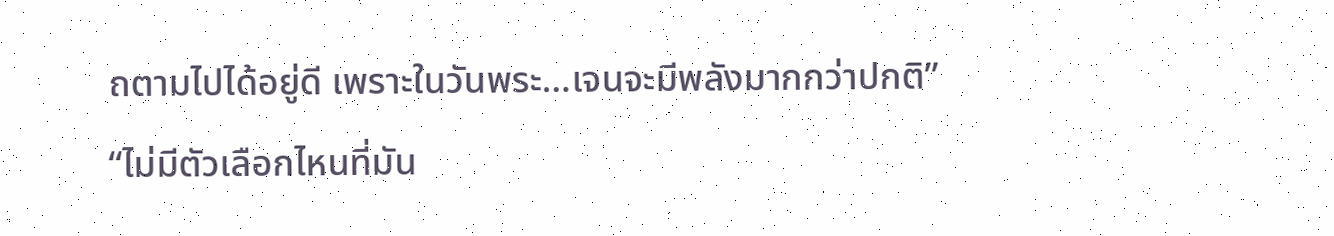ถตามไปได้อยู่ดี เพราะในวันพระ…เจนจะมีพลังมากกว่าปกติ”
“ไม่มีตัวเลือกไหนที่มัน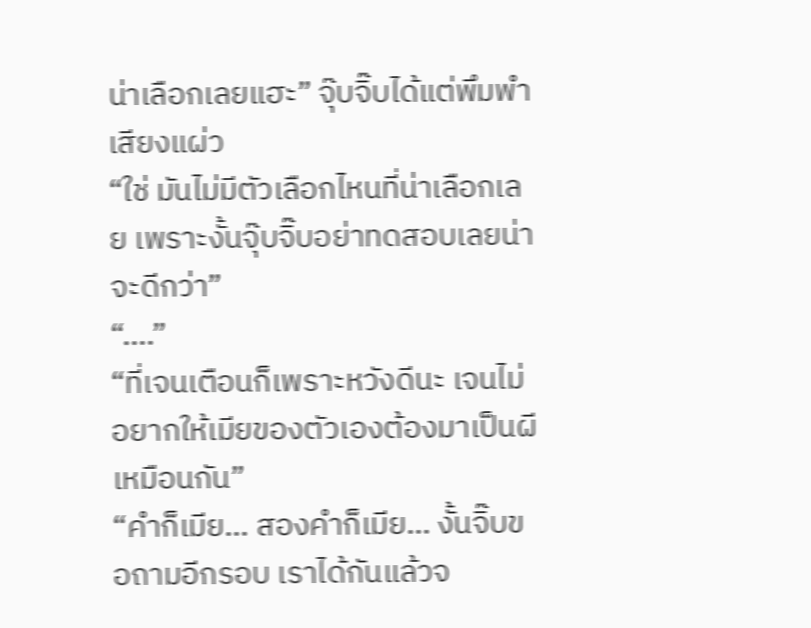น่าเลือกเลยแฮะ” จุ๊บจิ๊บได้แต่พึมพำเสียงแผ่ว
“ใช่ มันไม่มีตัวเลือกไหนที่น่าเลือกเลย เพราะงั้นจุ๊บจิ๊บอย่าทดสอบเลยน่าจะดีกว่า”
“….”
“ที่เจนเตือนก็เพราะหวังดีนะ เจนไม่อยากให้เมียของตัวเองต้องมาเป็นผีเหมือนกัน”
“คำก็เมีย… สองคำก็เมีย… งั้นจิ๊บขอถามอีกรอบ เราได้กันแล้วจ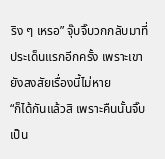ริง ๆ เหรอ” จุ๊บจิ๊บวกกลับมาที่ประเด็นแรกอีกครั้ง เพราะเขายังสงสัยเรื่องนี้ไม่หาย
“ก็ได้กันแล้วสิ เพราะคืนนั้นจิ๊บเป็น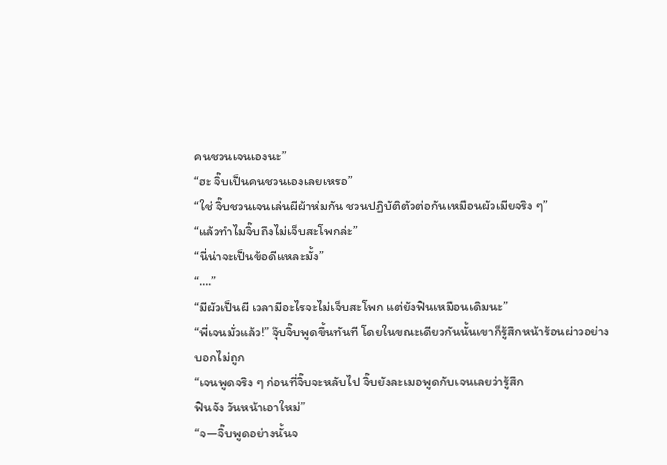คนชวนเจนเองนะ”
“ฮะ จิ๊บเป็นคนชวนเองเลยเหรอ”
“ใช่ จิ๊บชวนเจนเล่นผีผ้าห่มกัน ชวนปฏิบัติตัวต่อกันเหมือนผัวเมียจริง ๆ”
“แล้วทำไมจิ๊บถึงไม่เจ็บสะโพกล่ะ”
“นี่น่าจะเป็นข้อดีแหละมั้ง”
“….”
“มีผัวเป็นผี เวลามีอะไรจะไม่เจ็บสะโพก แต่ยังฟินเหมือนเดิมนะ”
“พี่เจนมั่วแล้ว!” จุ๊บจิ๊บพูดขึ้นทันที โดยในขณะเดียวกันนั้นเขาก็รู้สึกหน้าร้อนผ่าวอย่างบอกไม่ถูก
“เจนพูดจริง ๆ ก่อนที่จิ๊บจะหลับไป จิ๊บยังละเมอพูดกับเจนเลยว่ารู้สึก
ฟินจัง วันหน้าเอาใหม่”
“จ—จิ๊บพูดอย่างนั้นจ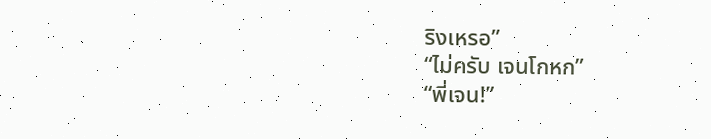ริงเหรอ”
“ไม่ครับ เจนโกหก”
“พี่เจน!”